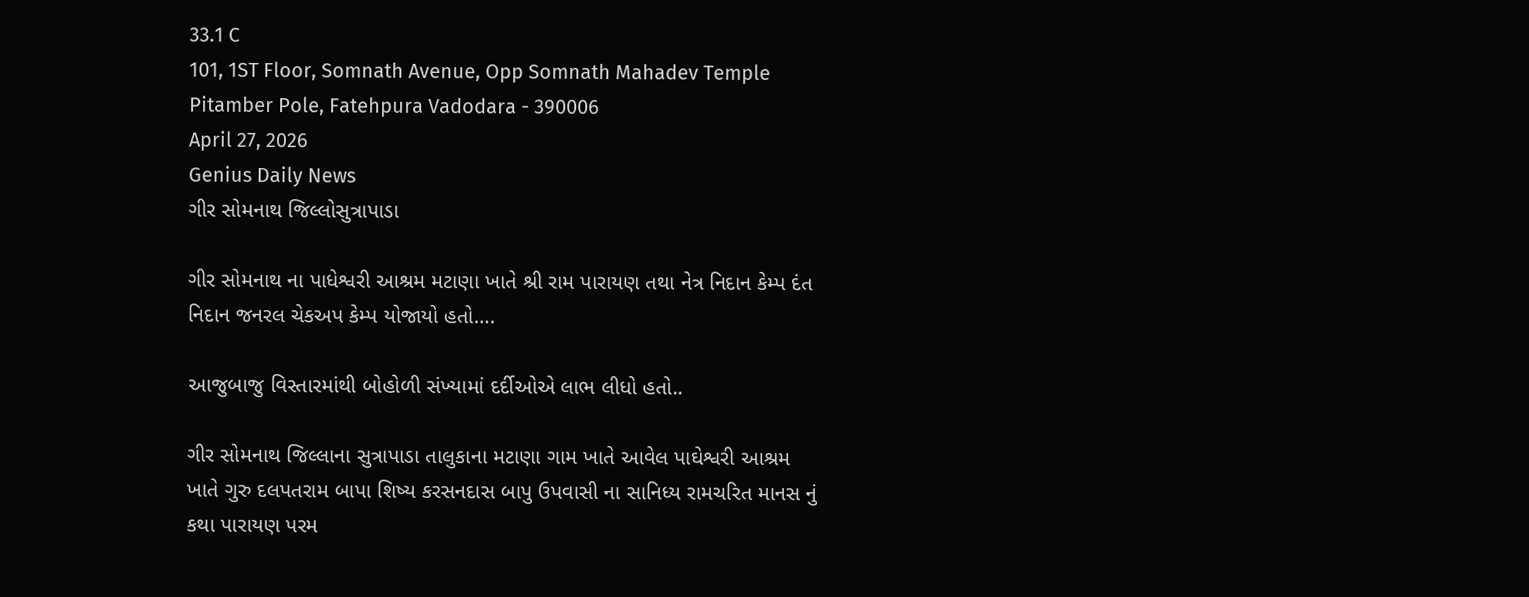33.1 C
101, 1ST Floor, Somnath Avenue, Opp Somnath Mahadev Temple Pitamber Pole, Fatehpura Vadodara - 390006
April 27, 2026
Genius Daily News
ગીર સોમનાથ જિલ્લોસુત્રાપાડા

ગીર સોમનાથ ના પાધેશ્વરી આશ્રમ મટાણા ખાતે શ્રી રામ પારાયણ તથા નેત્ર નિદાન કેમ્પ દંત નિદાન જનરલ ચેકઅપ કેમ્પ યોજાયો હતો….

આજુબાજુ વિસ્તારમાંથી બોહોળી સંખ્યામાં દર્દીઓએ લાભ લીધો હતો..

ગીર સોમનાથ જિલ્લાના સુત્રાપાડા તાલુકાના મટાણા ગામ ખાતે આવેલ પાઘેશ્વરી આશ્રમ ખાતે ગુરુ દલપતરામ બાપા શિષ્ય કરસનદાસ બાપુ ઉપવાસી ના સાનિધ્ય રામચરિત માનસ નું કથા પારાયણ પરમ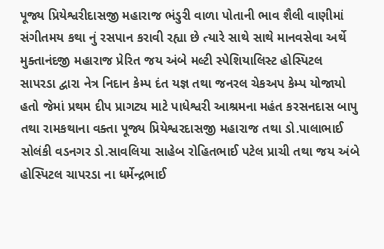પૂજ્ય પ્રિયેશ્વરીદાસજી મહારાજ ભંડુરી વાળા પોતાની ભાવ શૈલી વાણીમાં સંગીતમય કથા નું રસપાન કરાવી રહ્યા છે ત્યારે સાથે સાથે માનવસેવા અર્થે મુક્તાનંદજી મહારાજ પ્રેરિત જય અંબે મલ્ટી સ્પેશિયાલિસ્ટ હોસ્પિટલ સાપરડા દ્વારા નેત્ર નિદાન કેમ્પ દંત યજ્ઞ તથા જનરલ ચેકઅપ કેમ્પ યોજાયો હતો જેમાં પ્રથમ દીપ પ્રાગટ્ય માટે પાધેશ્વરી આશ્રમના મહંત કરસનદાસ બાપુ તથા રામકથાના વક્તા પૂજ્ય પ્રિયેશ્વરદાસજી મહારાજ તથા ડો.પાલાભાઈ સોલંકી વડનગર ડો.સાવલિયા સાહેબ રોહિતભાઈ પટેલ પ્રાચી તથા જય અંબે હોસ્પિટલ ચાપરડા ના ધર્મેન્દ્રભાઈ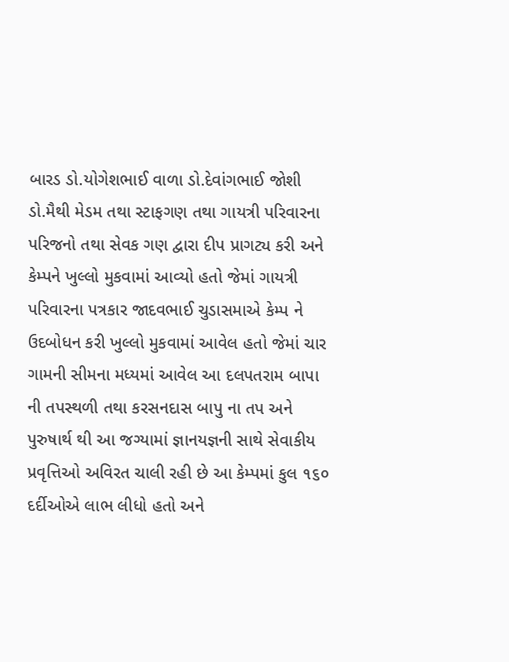બારડ ડો.યોગેશભાઈ વાળા ડો.દેવાંગભાઈ જોશી ડો.મૈથી મેડમ તથા સ્ટાફગણ તથા ગાયત્રી પરિવારના પરિજનો તથા સેવક ગણ દ્વારા દીપ પ્રાગટ્ય કરી અને કેમ્પને ખુલ્લો મુકવામાં આવ્યો હતો જેમાં ગાયત્રી પરિવારના પત્રકાર જાદવભાઈ ચુડાસમાએ કેમ્પ ને ઉદબોધન કરી ખુલ્લો મુકવામાં આવેલ હતો જેમાં ચાર ગામની સીમના મધ્યમાં આવેલ આ દલપતરામ બાપા ની તપસ્થળી તથા કરસનદાસ બાપુ ના તપ અને પુરુષાર્થ થી આ જગ્યામાં જ્ઞાનયજ્ઞની સાથે સેવાકીય પ્રવૃત્તિઓ અવિરત ચાલી રહી છે આ કેમ્પમાં કુલ ૧૬૦ દર્દીઓએ લાભ લીધો હતો અને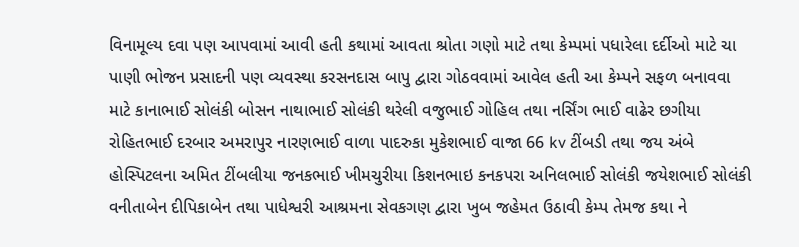વિનામૂલ્ય દવા પણ આપવામાં આવી હતી કથામાં આવતા શ્રોતા ગણો માટે તથા કેમ્પમાં પધારેલા દર્દીઓ માટે ચા પાણી ભોજન પ્રસાદની પણ વ્યવસ્થા કરસનદાસ બાપુ દ્વારા ગોઠવવામાં આવેલ હતી આ કેમ્પને સફળ બનાવવા માટે કાનાભાઈ સોલંકી બોસન નાથાભાઈ સોલંકી થરેલી વજુભાઈ ગોહિલ તથા નર્સિંગ ભાઈ વાઢેર છગીયા રોહિતભાઈ દરબાર અમરાપુર નારણભાઈ વાળા પાદરુકા મુકેશભાઈ વાજા 66 kv ટીંબડી તથા જય અંબે હોસ્પિટલના અમિત ટીંબલીયા જનકભાઈ ખીમચુરીયા કિશનભાઇ કનકપરા અનિલભાઈ સોલંકી જયેશભાઈ સોલંકી વનીતાબેન દીપિકાબેન તથા પાધેશ્વરી આશ્રમના સેવકગણ દ્વારા ખુબ જહેમત ઉઠાવી કેમ્પ તેમજ કથા ને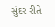સુંદર રીતે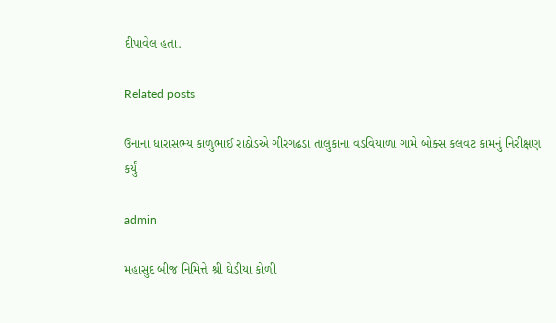દીપાવેલ હતા.

Related posts

ઉનાના ધારાસભ્ય કાળુભાઈ રાઠોડએ ગીરગઢડા તાલુકાના વડવિયાળા ગામે બોક્સ કલવટ કામનું નિરીક્ષણ કર્યું

admin

મહાસુદ બીજ નિમિત્તે શ્રી ઘેડીયા કોળી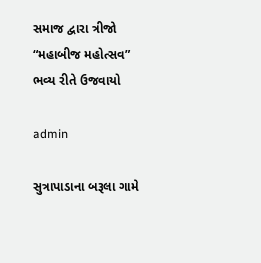સમાજ દ્વારા ત્રીજો “મહાબીજ મહોત્સવ” ભવ્ય રીતે ઉજવાયો

admin

સુત્રાપાડાના બરૂલા ગામે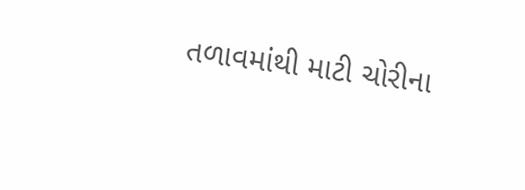તળાવમાંથી માટી ચોરીના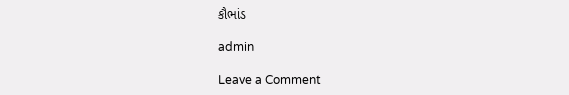કૌભાંડ

admin

Leave a Comment